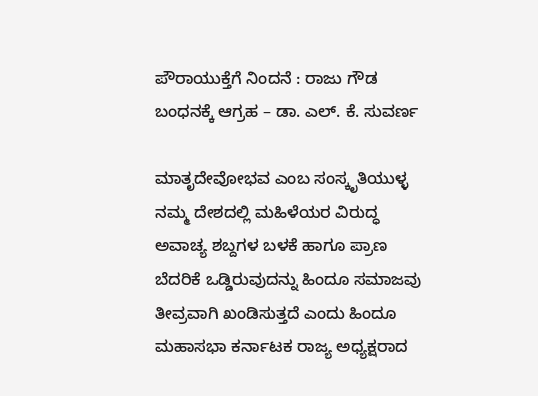ಪೌರಾಯುಕ್ತೆಗೆ ನಿಂದನೆ : ರಾಜು ಗೌಡ ಬಂಧನಕ್ಕೆ ಆಗ್ರಹ – ಡಾ. ಎಲ್. ಕೆ. ಸುವರ್ಣ

ಮಾತೃದೇವೋಭವ ಎಂಬ ಸಂಸ್ಕೃತಿಯುಳ್ಳ ನಮ್ಮ ದೇಶದಲ್ಲಿ ಮಹಿಳೆಯರ ವಿರುದ್ಧ ಅವಾಚ್ಯ ಶಬ್ದಗಳ ಬಳಕೆ ಹಾಗೂ ಪ್ರಾಣ ಬೆದರಿಕೆ ಒಡ್ಡಿರುವುದನ್ನು ಹಿಂದೂ ಸಮಾಜವು ತೀವ್ರವಾಗಿ ಖಂಡಿಸುತ್ತದೆ ಎಂದು ಹಿಂದೂ ಮಹಾಸಭಾ ಕರ್ನಾಟಕ ರಾಜ್ಯ ಅಧ್ಯಕ್ಷರಾದ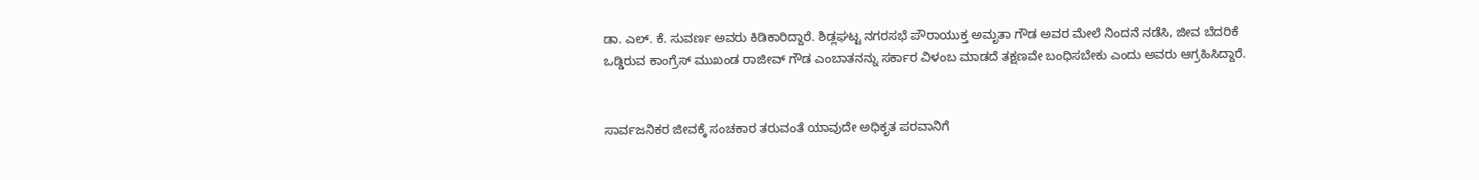ಡಾ. ಎಲ್. ಕೆ. ಸುವರ್ಣ ಅವರು ಕಿಡಿಕಾರಿದ್ದಾರೆ. ಶಿಡ್ಲಘಟ್ಟ ನಗರಸಭೆ ಪೌರಾಯುಕ್ತ ಅಮೃತಾ ಗೌಡ ಅವರ ಮೇಲೆ ನಿಂದನೆ ನಡೆಸಿ, ಜೀವ ಬೆದರಿಕೆ ಒಡ್ಡಿರುವ ಕಾಂಗ್ರೆಸ್ ಮುಖಂಡ ರಾಜೀವ್ ಗೌಡ ಎಂಬಾತನನ್ನು ಸರ್ಕಾರ ವಿಳಂಬ ಮಾಡದೆ ತಕ್ಷಣವೇ ಬಂಧಿಸಬೇಕು ಎಂದು ಅವರು ಆಗ್ರಹಿಸಿದ್ದಾರೆ.


ಸಾರ್ವಜನಿಕರ ಜೀವಕ್ಕೆ ಸಂಚಕಾರ ತರುವಂತೆ ಯಾವುದೇ ಅಧಿಕೃತ ಪರವಾನಿಗೆ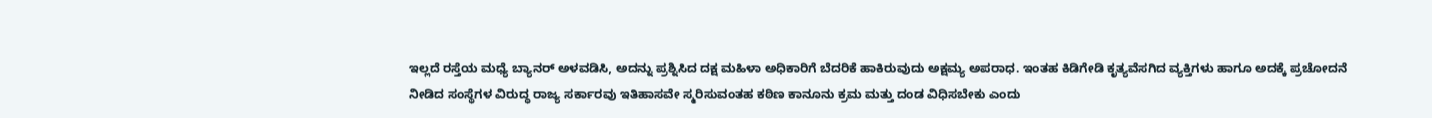ಇಲ್ಲದೆ ರಸ್ತೆಯ ಮಧ್ಯೆ ಬ್ಯಾನರ್ ಅಳವಡಿಸಿ, ಅದನ್ನು ಪ್ರಶ್ನಿಸಿದ ದಕ್ಷ ಮಹಿಳಾ ಅಧಿಕಾರಿಗೆ ಬೆದರಿಕೆ ಹಾಕಿರುವುದು ಅಕ್ಷಮ್ಯ ಅಪರಾಧ. ಇಂತಹ ಕಿಡಿಗೇಡಿ ಕೃತ್ಯವೆಸಗಿದ ವ್ಯಕ್ತಿಗಳು ಹಾಗೂ ಅದಕ್ಕೆ ಪ್ರಚೋದನೆ ನೀಡಿದ ಸಂಸ್ಥೆಗಳ ವಿರುದ್ಧ ರಾಜ್ಯ ಸರ್ಕಾರವು ಇತಿಹಾಸವೇ ಸ್ಮರಿಸುವಂತಹ ಕಠಿಣ ಕಾನೂನು ಕ್ರಮ ಮತ್ತು ದಂಡ ವಿಧಿಸಬೇಕು ಎಂದು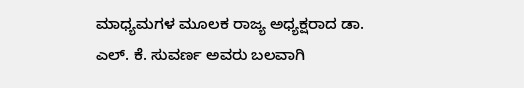ಮಾಧ್ಯಮಗಳ ಮೂಲಕ ರಾಜ್ಯ ಅಧ್ಯಕ್ಷರಾದ ಡಾ. ಎಲ್. ಕೆ. ಸುವರ್ಣ ಅವರು ಬಲವಾಗಿ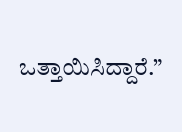ಒತ್ತಾಯಿಸಿದ್ದಾರೆ.”